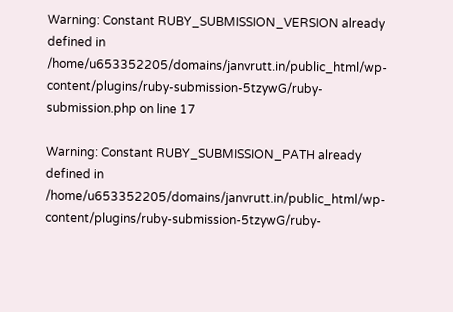Warning: Constant RUBY_SUBMISSION_VERSION already defined in /home/u653352205/domains/janvrutt.in/public_html/wp-content/plugins/ruby-submission-5tzywG/ruby-submission.php on line 17

Warning: Constant RUBY_SUBMISSION_PATH already defined in /home/u653352205/domains/janvrutt.in/public_html/wp-content/plugins/ruby-submission-5tzywG/ruby-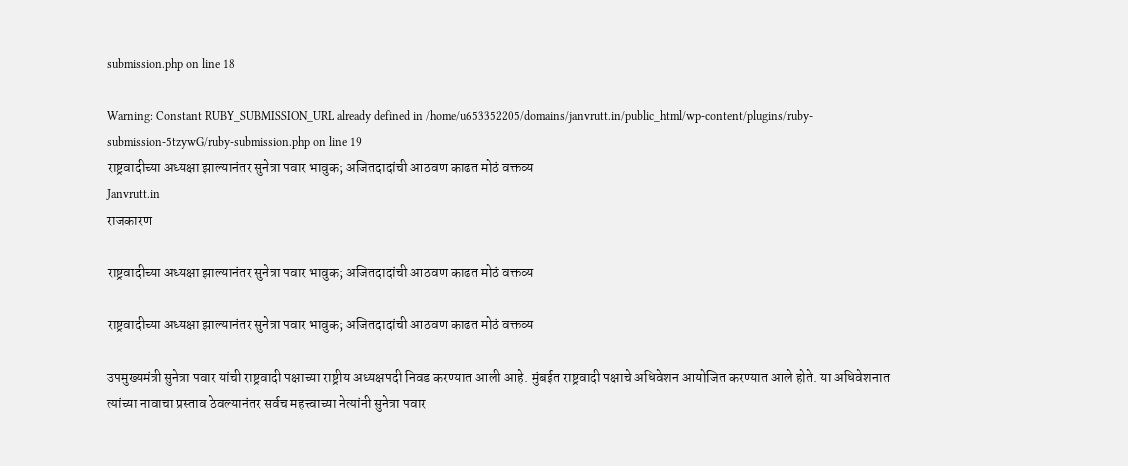submission.php on line 18

Warning: Constant RUBY_SUBMISSION_URL already defined in /home/u653352205/domains/janvrutt.in/public_html/wp-content/plugins/ruby-submission-5tzywG/ruby-submission.php on line 19
राष्ट्रवादीच्या अध्यक्षा झाल्यानंतर सुनेत्रा पवार भावुक; अजितदादांची आठवण काढत मोठं वक्तव्य
Janvrutt.in
राजकारण

राष्ट्रवादीच्या अध्यक्षा झाल्यानंतर सुनेत्रा पवार भावुक; अजितदादांची आठवण काढत मोठं वक्तव्य

राष्ट्रवादीच्या अध्यक्षा झाल्यानंतर सुनेत्रा पवार भावुक; अजितदादांची आठवण काढत मोठं वक्तव्य

उपमुख्यमंत्री सुनेत्रा पवार यांची राष्ट्रवादी पक्षाच्या राष्ट्रीय अध्यक्षपदी निवड करण्यात आली आहे. मुंबईत राष्ट्रवादी पक्षाचे अधिवेशन आयोजित करण्यात आले होते. या अधिवेशनात त्यांच्या नावाचा प्रस्ताव ठेवल्यानंतर सर्वच महत्त्वाच्या नेत्यांनी सुनेत्रा पवार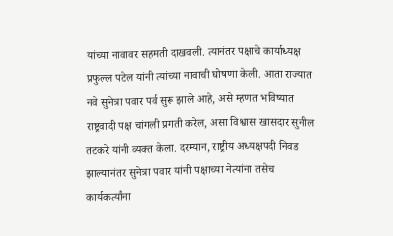यांच्या नावावर सहमती दाखवली. त्यानंतर पक्षाचे कार्याध्यक्ष प्रफुल्ल पटेल यांनी त्यांच्या नावाची घोषणा केली. आता राज्यात नवे सुनेत्रा पवार पर्व सुरू झाले आहे, असे म्हणत भविष्यात राष्ट्रवादी पक्ष चांगली प्रगती करेल, असा विश्वास खासदार सुनील तटकरे यांनी व्यक्त केला. दरम्यान, राष्ट्रीय अध्यक्षपदी निवड झाल्यानंतर सुनेत्रा पवार यांनी पक्षाच्या नेत्यांना तसेच कार्यकर्त्यांना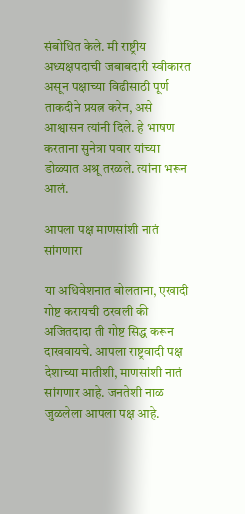संबोधित केले. मी राष्ट्रीय अध्यक्षपदाची जबाबदारी स्वीकारत असून पक्षाच्या विढीसाठी पूर्ण ताकदीने प्रयत्न करेन, असे आश्वासन त्यांनी दिले. हे भाषण करताना सुनेत्रा पवार यांच्या डोळ्यात अश्रू तरळले. त्यांना भरून आलं.

आपला पक्ष माणसांशी नातं सांगणारा

या अधिवेशनात बोलताना, एखादी गोष्ट करायची ठरवली की अजितदादा ती गोष्ट सिद्ध करून दाखवायचे. आपला राष्ट्रवादी पक्ष देशाच्या मातीशी, माणसांशी नातं सांगणार आहे. जनतेशी नाळ जुळलेला आपला पक्ष आहे.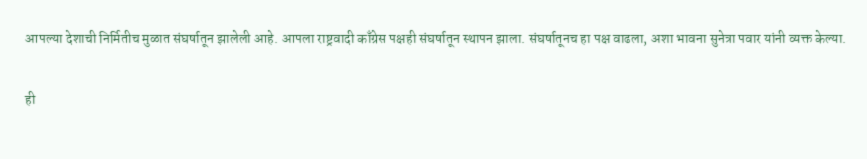आपल्या देशाची निर्मितीच मुळात संघर्षातून झालेली आहे. आपला राष्ट्रवादी काँग्रेस पक्षही संघर्षातून स्थापन झाला. संघर्षातूनच हा पक्ष वाढला, अशा भावना सुनेत्रा पवार यांनी व्यक्त केल्या.

ही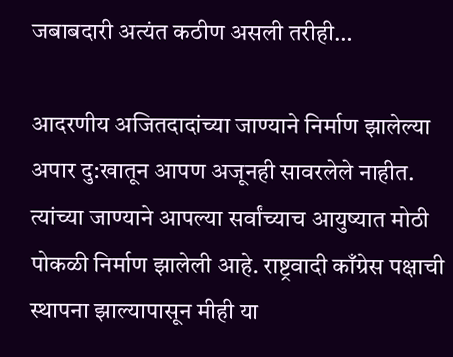जबाबदारी अत्यंत कठीण असली तरीही…

आदरणीय अजितदादांच्या जाण्याने निर्माण झालेल्या अपार दु:खातून आपण अजूनही सावरलेले नाहीत. त्यांच्या जाण्याने आपल्या सर्वांच्याच आयुष्यात मोठी पोकळी निर्माण झालेली आहे. राष्ट्रवादी काँग्रेस पक्षाची स्थापना झाल्यापासून मीही या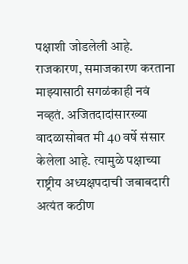पक्षाशी जोडलेली आहे. राजकारण, समाजकारण करताना माझ्यासाठी सगळंकाही नवं नव्हतं. अजितदादांसारख्या वादळासोबत मी 40 वर्षे संसार केलेला आहे. त्यामुळे पक्षाच्या राष्ट्रीय अध्यक्षपदाची जबाबदारी अत्यंत कठीण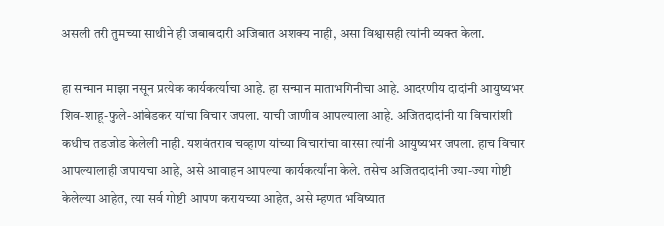असली तरी तुमच्या साथीने ही जबाबदारी अजिबात अशक्य नाही, असा विश्वासही त्यांनी व्यक्त केला.

हा सन्मान माझा नसून प्रत्येक कार्यकर्त्याचा आहे. हा सन्मान माताभगिनीचा आहे. आदरणीय दादांनी आयुष्यभर शिव-शाहू-फुले-आंबेडकर यांचा विचार जपला. याची जाणीव आपल्याला आहे. अजितदादांनी या विचारांशी कधीच तडजोड केलेली नाही. यशवंतराव चव्हाण यांच्या विचारांचा वारसा त्यांनी आयुष्यभर जपला. हाच विचार आपल्यालाही जपायचा आहे, असे आवाहन आपल्या कार्यकर्त्यांना केले. तसेच अजितदादांनी ज्या-ज्या गोष्टी केलेल्या आहेत, त्या सर्व गोष्टी आपण करायच्या आहेत, असे म्हणत भविष्यात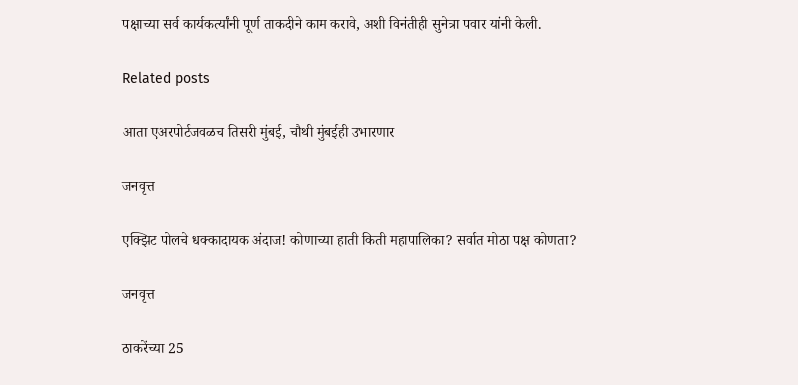पक्षाच्या सर्व कार्यकर्त्यांनी पूर्ण ताकदीने काम करावे, अशी विनंतीही सुनेत्रा पवार यांनी केली.

Related posts

आता एअरपोर्टजवळच तिसरी मुंबई, चौथी मुंबईही उभारणार

जनवृत्त

एक्झिट पोलचे धक्कादायक अंदाज! कोणाच्या हाती किती महापालिका? सर्वात मोठा पक्ष कोणता?

जनवृत्त

ठाकरेंच्या 25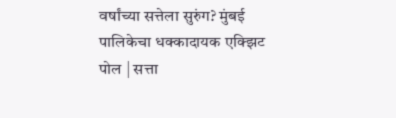वर्षांच्या सत्तेला सुरुंग? मुंबई पालिकेचा धक्कादायक एक्झिट पोल | सत्ता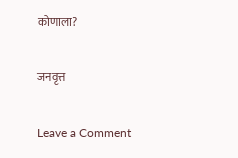कोणाला?

जनवृत्त

Leave a Comment